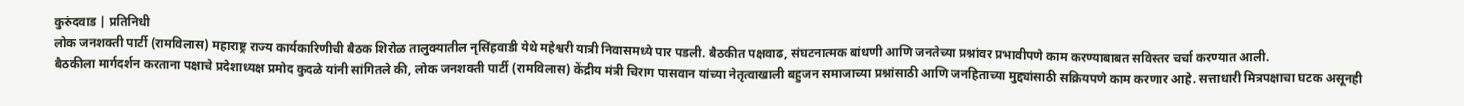कुरुंदवाड | प्रतिनिधी
लोक जनशक्ती पार्टी (रामविलास) महाराष्ट्र राज्य कार्यकारिणीची बैठक शिरोळ तालुक्यातील नृसिंहवाडी येथे महेश्वरी यात्री निवासमध्ये पार पडली. बैठकीत पक्षवाढ, संघटनात्मक बांधणी आणि जनतेच्या प्रश्नांवर प्रभावीपणे काम करण्याबाबत सविस्तर चर्चा करण्यात आली.
बैठकीला मार्गदर्शन करताना पक्षाचे प्रदेशाध्यक्ष प्रमोद कुदळे यांनी सांगितले की, लोक जनशक्ती पार्टी (रामविलास) केंद्रीय मंत्री चिराग पासवान यांच्या नेतृत्वाखाली बहुजन समाजाच्या प्रश्नांसाठी आणि जनहिताच्या मुद्द्यांसाठी सक्रियपणे काम करणार आहे. सत्ताधारी मित्रपक्षाचा घटक असूनही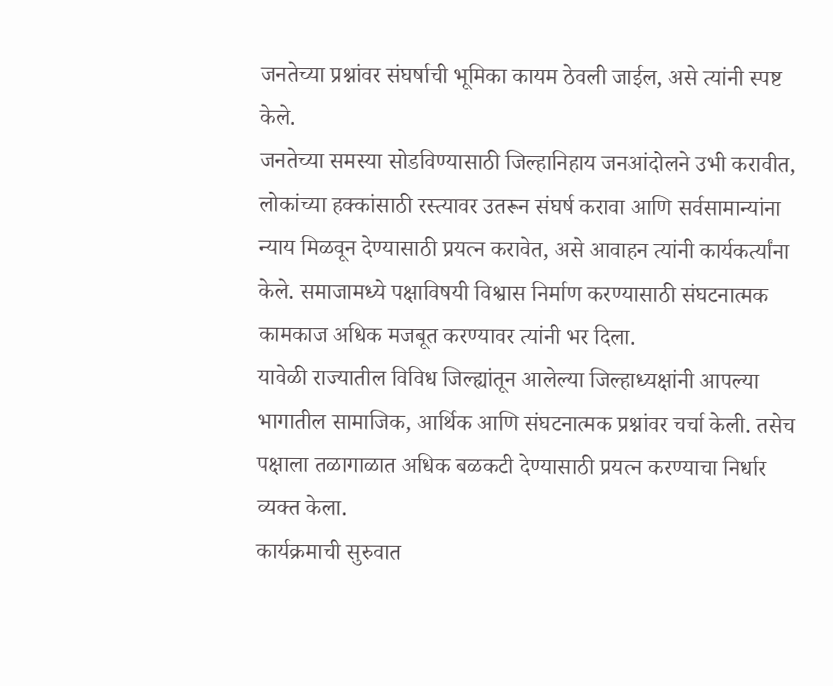जनतेच्या प्रश्नांवर संघर्षाची भूमिका कायम ठेवली जाईल, असे त्यांनी स्पष्ट केले.
जनतेच्या समस्या सोडविण्यासाठी जिल्हानिहाय जनआंदोलने उभी करावीत, लोकांच्या हक्कांसाठी रस्त्यावर उतरून संघर्ष करावा आणि सर्वसामान्यांना न्याय मिळवून देण्यासाठी प्रयत्न करावेत, असे आवाहन त्यांनी कार्यकर्त्यांना केले. समाजामध्ये पक्षाविषयी विश्वास निर्माण करण्यासाठी संघटनात्मक कामकाज अधिक मजबूत करण्यावर त्यांनी भर दिला.
यावेळी राज्यातील विविध जिल्ह्यांतून आलेल्या जिल्हाध्यक्षांनी आपल्या भागातील सामाजिक, आर्थिक आणि संघटनात्मक प्रश्नांवर चर्चा केली. तसेच पक्षाला तळागाळात अधिक बळकटी देण्यासाठी प्रयत्न करण्याचा निर्धार व्यक्त केला.
कार्यक्रमाची सुरुवात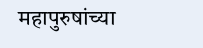महापुरुषांच्या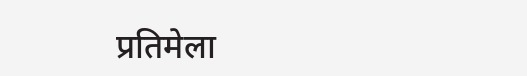प्रतिमेला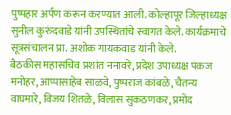पुष्पहार अर्पण करून करण्यात आली. कोल्हापूर जिल्हाध्यक्ष सुनील कुरुंदवाडे यांनी उपस्थितांचे स्वागत केले. कार्यक्रमाचे सूत्रसंचालन प्रा. अशोक गायकवाड यांनी केले.
बैठकीस महासचिव प्रशांत ननावरे, प्रदेश उपाध्यक्ष पंकज मनोहर, आप्पासाहेब साळवे, पुष्पराज कांबळे, चैतन्य वाघमारे, विजय शितळे, विलास सुकठणकर, प्रमोद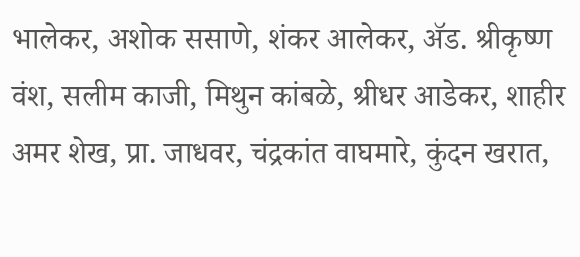भालेकर, अशोक ससाणे, शंकर आलेकर, ॲड. श्रीकृष्ण वंश, सलीम काजी, मिथुन कांबळे, श्रीधर आडेकर, शाहीर अमर शेख, प्रा. जाधवर, चंद्रकांत वाघमारे, कुंदन खरात,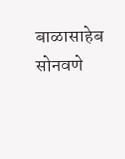बाळासाहेब सोनवणे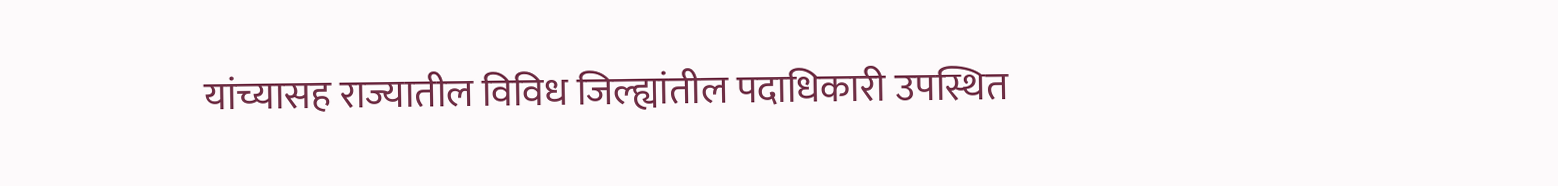यांच्यासह राज्यातील विविध जिल्ह्यांतील पदाधिकारी उपस्थित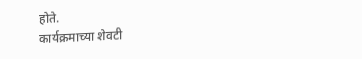होते.
कार्यक्रमाच्या शेवटी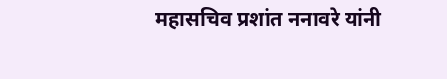महासचिव प्रशांत ननावरे यांनी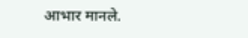आभार मानले.